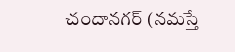చందానగర్ (నమస్తే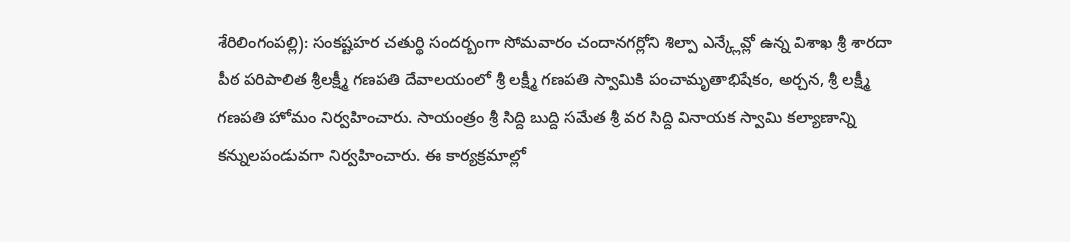శేరిలింగంపల్లి): సంకష్టహర చతుర్థి సందర్బంగా సోమవారం చందానగర్లోని శిల్పా ఎన్క్లేవ్లో ఉన్న విశాఖ శ్రీ శారదా పీఠ పరిపాలిత శ్రీలక్ష్మీ గణపతి దేవాలయంలో శ్రీ లక్ష్మీ గణపతి స్వామికి పంచామృతాభిషేకం, అర్చన, శ్రీ లక్ష్మీ గణపతి హోమం నిర్వహించారు. సాయంత్రం శ్రీ సిద్ది బుద్ది సమేత శ్రీ వర సిద్ది వినాయక స్వామి కల్యాణాన్ని కన్నులపండువగా నిర్వహించారు. ఈ కార్యక్రమాల్లో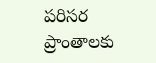పరిసర ప్రాంతాలకు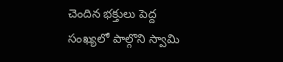చెందిన భక్తులు పెద్ద సంఖ్యలో పాల్గొని స్వామి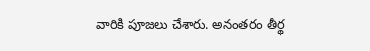వారికి పూజలు చేశారు. అనంతరం తీర్థ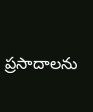ప్రసాదాలను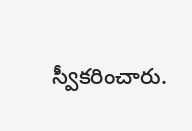స్వీకరించారు.